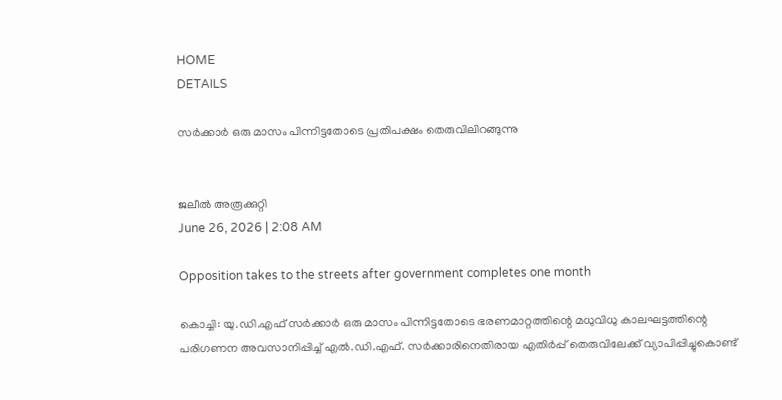HOME
DETAILS

സർക്കാർ ഒരു മാസം പിന്നിട്ടതോടെ പ്രതിപക്ഷം തെരുവിലിറങ്ങുന്നു


ജലീൽ അരൂക്കുറ്റി
June 26, 2026 | 2:08 AM

Opposition takes to the streets after government completes one month

കൊച്ചി: യു.ഡി.എഫ് സർക്കാർ ഒരു മാസം പിന്നിട്ടതോടെ ഭരണമാറ്റത്തിന്റെ മധുവിധു കാലഘട്ടത്തിന്റെ പരിഗണന അവസാനിപ്പിച്ച് എൽ.ഡി.എഫ്. സർക്കാരിനെതിരായ എതിർപ്പ് തെരുവിലേക്ക് വ്യാപിപ്പിച്ചുകൊണ്ട്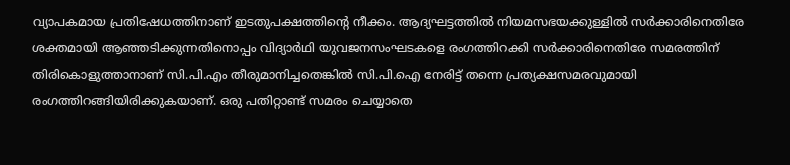വ്യാപകമായ പ്രതിഷേധത്തിനാണ് ഇടതുപക്ഷത്തിന്റെ നീക്കം. ആദ്യഘട്ടത്തിൽ നിയമസഭയക്കുള്ളിൽ സർക്കാരിനെതിരേ ശക്തമായി ആഞ്ഞടിക്കുന്നതിനൊപ്പം വിദ്യാർഥി യുവജനസംഘടകളെ രംഗത്തിറക്കി സർക്കാരിനെതിരേ സമരത്തിന് തിരികൊളുത്താനാണ് സി.പി.എം തീരുമാനിച്ചതെങ്കിൽ സി.പി.ഐ നേരിട്ട് തന്നെ പ്രത്യക്ഷസമരവുമായി രംഗത്തിറങ്ങിയിരിക്കുകയാണ്. ഒരു പതിറ്റാണ്ട് സമരം ചെയ്യാതെ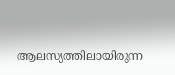ആലസ്യത്തിലായിരുന്ന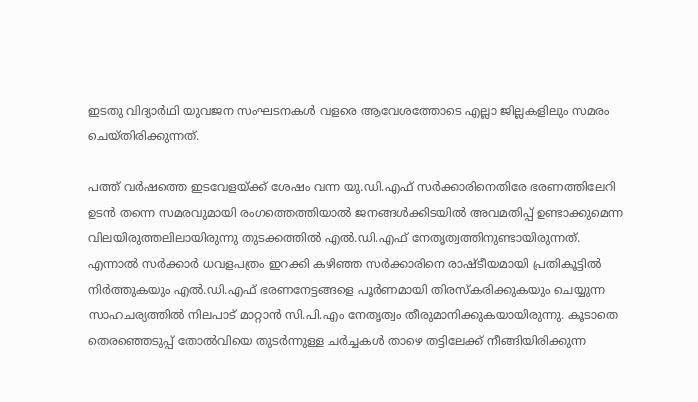ഇടതു വിദ്യാർഥി യുവജന സംഘടനകൾ വളരെ ആവേശത്തോടെ എല്ലാ ജില്ലകളിലും സമരം ചെയ്തിരിക്കുന്നത്.

പത്ത് വർഷത്തെ ഇടവേളയ്ക്ക് ശേഷം വന്ന യു.ഡി.എഫ് സർക്കാരിനെതിരേ ഭരണത്തിലേറി ഉടൻ തന്നെ സമരവുമായി രംഗത്തെത്തിയാൽ ജനങ്ങൾക്കിടയിൽ അവമതിപ്പ് ഉണ്ടാക്കുമെന്ന വിലയിരുത്തലിലായിരുന്നു തുടക്കത്തിൽ എൽ.ഡി.എഫ് നേതൃത്വത്തിനുണ്ടായിരുന്നത്. എന്നാൽ സർക്കാർ ധവളപത്രം ഇറക്കി കഴിഞ്ഞ സർക്കാരിനെ രാഷ്ടീയമായി പ്രതികൂട്ടിൽ നിർത്തുകയും എൽ.ഡി.എഫ് ഭരണനേട്ടങ്ങളെ പൂർണമായി തിരസ്‌കരിക്കുകയും ചെയ്യുന്ന സാഹചര്യത്തിൽ നിലപാട് മാറ്റാൻ സി.പി.എം നേതൃത്വം തീരുമാനിക്കുകയായിരുന്നു. കൂടാതെ തെരഞ്ഞെടുപ്പ് തോൽവിയെ തുടർന്നുള്ള ചർച്ചകൾ താഴെ തട്ടിലേക്ക് നീങ്ങിയിരിക്കുന്ന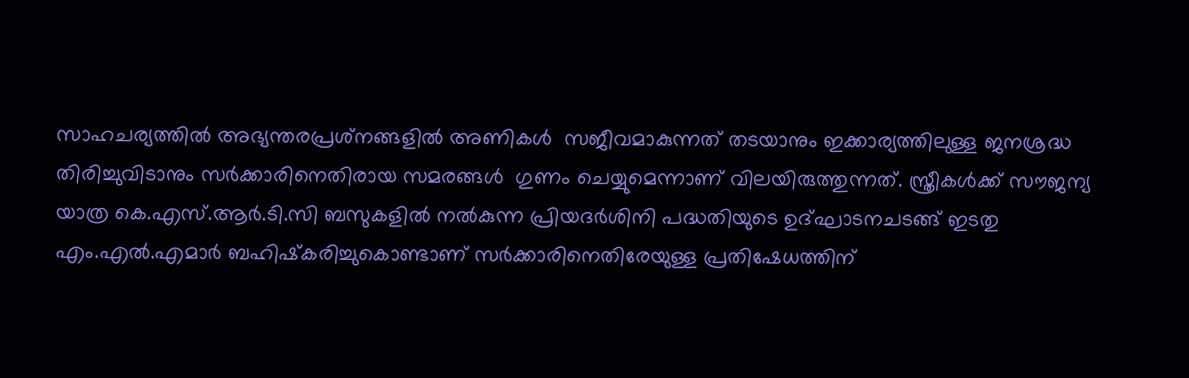സാഹചര്യത്തിൽ അഭ്യന്തരപ്രശ്‌നങ്ങളിൽ അണികൾ  സജീവമാകുന്നത് തടയാനും ഇക്കാര്യത്തിലുള്ള ജനശ്രദ്ധ  തിരിച്ചുവിടാനും സർക്കാരിനെതിരായ സമരങ്ങൾ  ഗുണം ചെയ്യുമെന്നാണ് വിലയിരുത്തുന്നത്. സ്ത്രീകൾക്ക് സൗജന്യ യാത്ര കെ.എസ്.ആർ.ടി.സി ബസുകളിൽ നൽകുന്ന പ്രിയദർശിനി പദ്ധതിയുടെ ഉദ്ഘാടനചടങ്ങ് ഇടതു എം.എൽ.എമാർ ബഹിഷ്‌കരിച്ചുകൊണ്ടാണ് സർക്കാരിനെതിരേയുള്ള പ്രതിഷേധത്തിന്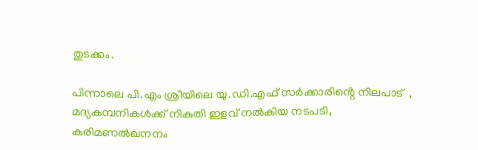തുടക്കം.

പിന്നാലെ പി.എം ശ്രീയിലെ യു.ഡി.എഫ് സർക്കാരിൻ്റെ നിലപാട്  , മദ്യകമ്പനികൾക്ക് നികുതി ഇളവ് നൽകിയ നടപടി, കരിമണൽഖനനം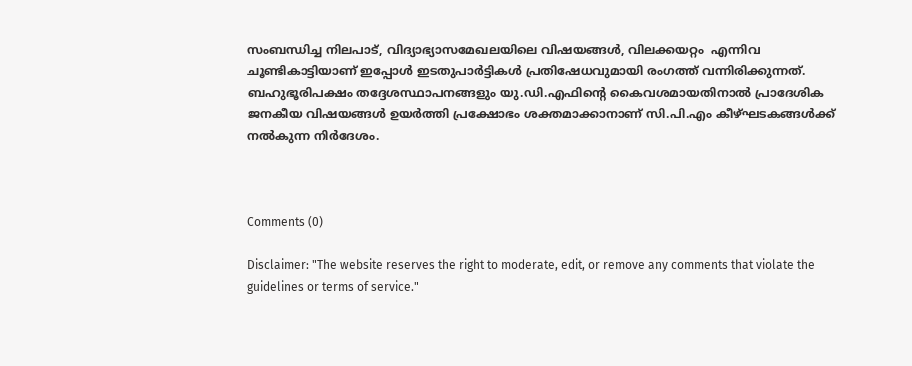സംബന്ധിച്ച നിലപാട്, വിദ്യാഭ്യാസമേഖലയിലെ വിഷയങ്ങൾ, വിലക്കയറ്റം  എന്നിവ ചൂണ്ടികാട്ടിയാണ് ഇപ്പോൾ ഇടതുപാർട്ടികൾ പ്രതിഷേധവുമായി രംഗത്ത് വന്നിരിക്കുന്നത്. ബഹുഭൂരിപക്ഷം തദ്ദേശസ്ഥാപനങ്ങളും യു.ഡി.എഫിന്റെ കൈവശമായതിനാൽ പ്രാദേശിക ജനകീയ വിഷയങ്ങൾ ഉയർത്തി പ്രക്ഷോഭം ശക്തമാക്കാനാണ് സി.പി.എം കീഴ്ഘടകങ്ങൾക്ക് നൽകുന്ന നിർദേശം.



Comments (0)

Disclaimer: "The website reserves the right to moderate, edit, or remove any comments that violate the guidelines or terms of service."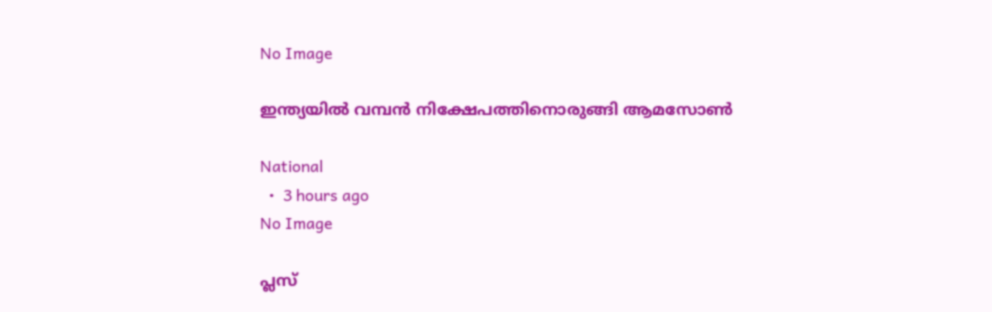No Image

ഇന്ത്യയില്‍ വമ്പന്‍ നിക്ഷേപത്തിനൊരുങ്ങി ആമസോണ്‍

National
  •  3 hours ago
No Image

പ്ലസ്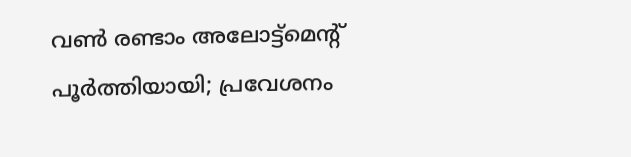വണ്‍ രണ്ടാം അലോട്ട്‌മെന്റ് പൂര്‍ത്തിയായി; പ്രവേശനം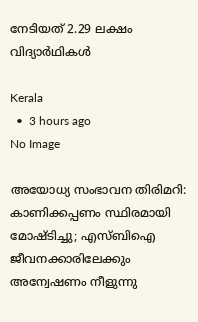നേടിയത് 2.29 ലക്ഷം വിദ്യാര്‍ഥികള്‍

Kerala
  •  3 hours ago
No Image

അയോധ്യ സംഭാവന തിരിമറി: കാണിക്കപ്പണം സ്ഥിരമായി മോഷ്ടിച്ചു; എസ്ബിഐ ജീവനക്കാരിലേക്കും അന്വേഷണം നീളുന്നു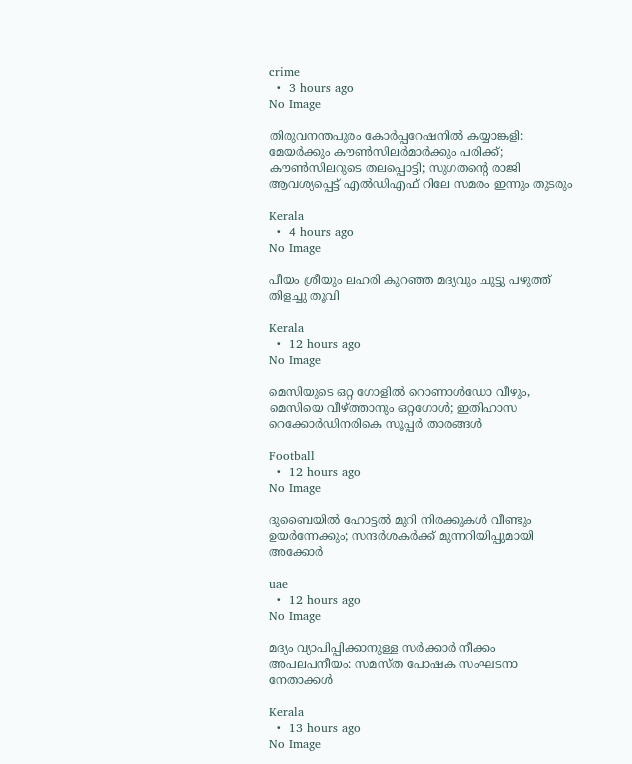crime
  •  3 hours ago
No Image

തിരുവനന്തപുരം കോർപ്പറേഷനിൽ കയ്യാങ്കളി: മേയർക്കും കൗൺസിലർമാർക്കും പരിക്ക്; കൗൺസിലറുടെ തലപ്പൊട്ടി; സുഗതന്‍റെ രാജി ആവശ്യപ്പെട്ട് എൽഡിഎഫ് റിലേ സമരം ഇന്നും തുടരും

Kerala
  •  4 hours ago
No Image

പീയം ശ്രീയും ലഹരി കുറഞ്ഞ മദ്യവും ചുട്ടു പഴുത്ത് തിളച്ചു തൂവി

Kerala
  •  12 hours ago
No Image

മെസിയുടെ ഒറ്റ ഗോളിൽ റൊണാൾഡോ വീഴും, മെസിയെ വീഴ്ത്താനും ഒറ്റഗോൾ; ഇതിഹാസ റെക്കോർഡിനരികെ സൂപ്പർ താരങ്ങൾ

Football
  •  12 hours ago
No Image

ദുബൈയിൽ ഹോട്ടൽ മുറി നിരക്കുകൾ വീണ്ടും ഉയർന്നേക്കും; സന്ദർശകർക്ക് മുന്നറിയിപ്പുമായി അക്കോർ

uae
  •  12 hours ago
No Image

മദ്യം വ്യാപിപ്പിക്കാനുള്ള സർക്കാർ നീക്കം അപലപനീയം: സമസ്ത പോഷക സംഘടനാ നേതാക്കൾ

Kerala
  •  13 hours ago
No Image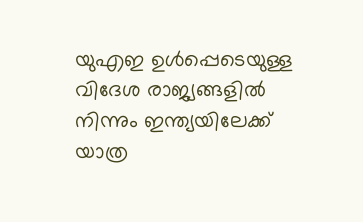യുഎഇ ഉൾപ്പെടെയുള്ള വിദേശ രാജ്യങ്ങളിൽ നിന്നും ഇന്ത്യയിലേക്ക് യാത്ര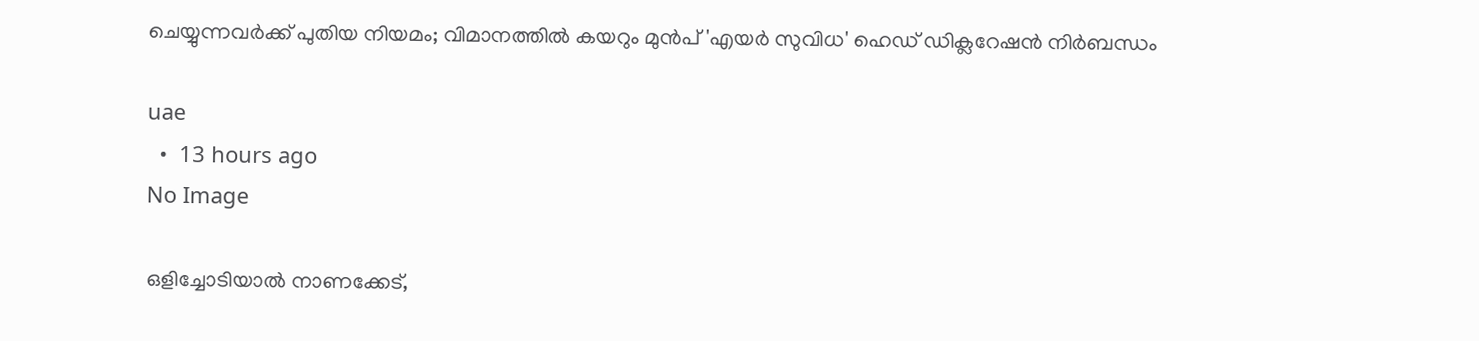ചെയ്യുന്നവർക്ക് പുതിയ നിയമം; വിമാനത്തിൽ കയറും മുൻപ് 'എയർ സുവിധ' ഹെഡ് ഡിക്ലറേഷൻ നിർബന്ധം

uae
  •  13 hours ago
No Image

ഒളിച്ചോടിയാൽ നാണക്കേട്,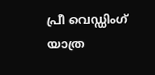പ്രീ വെഡ്ഡിംഗ് യാത്ര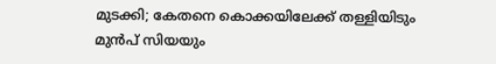മുടക്കി; കേതനെ കൊക്കയിലേക്ക് തള്ളിയിടും മുൻപ് സിയയും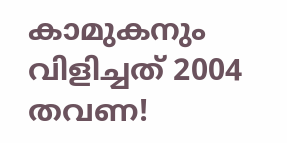കാമുകനും വിളിച്ചത് 2004 തവണ!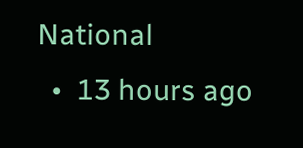National
  •  13 hours ago